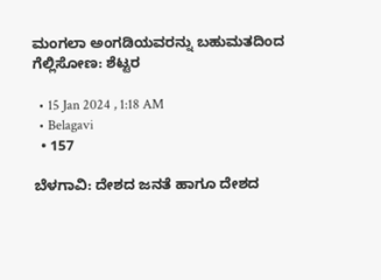ಮಂಗಲಾ ಅಂಗಡಿಯವರನ್ನು ಬಹುಮತದಿಂದ ಗೆಲ್ಲಿಸೋಣ: ಶೆಟ್ಟರ

  • 15 Jan 2024 , 1:18 AM
  • Belagavi
  • 157

ಬೆಳಗಾವಿ: ದೇಶದ ಜನತೆ ಹಾಗೂ ದೇಶದ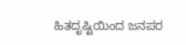ಹಿತದೃಷ್ಟಿಯಿಂದ ಜನಪರ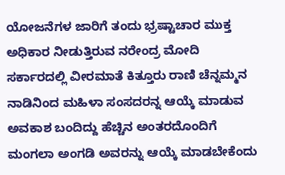ಯೋಜನೆಗಳ ಜಾರಿಗೆ ತಂದು ಭ್ರಷ್ಟಾಚಾರ ಮುಕ್ತ ಅಧಿಕಾರ ನೀಡುತ್ತಿರುವ ನರೇಂದ್ರ ಮೋದಿ ಸರ್ಕಾರದಲ್ಲಿ ವೀರಮಾತೆ ಕಿತ್ತೂರು ರಾಣಿ ಚೆನ್ನಮ್ಮನ ನಾಡಿನಿಂದ ಮಹಿಳಾ ಸಂಸದರನ್ನ ಆಯ್ಕೆ ಮಾಡುವ ಅವಕಾಶ ಬಂದಿದ್ದು ಹೆಚ್ಚಿನ ಅಂತರದೊಂದಿಗೆ ಮಂಗಲಾ ಅಂಗಡಿ ಅವರನ್ನು ಆಯ್ಕೆ ಮಾಡಬೇಕೆಂದು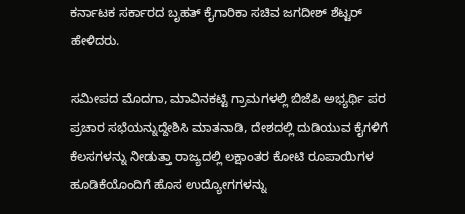ಕರ್ನಾಟಕ ಸರ್ಕಾರದ ಬೃಹತ್ ಕೈಗಾರಿಕಾ ಸಚಿವ ಜಗದೀಶ್ ಶೆಟ್ಟರ್ ಹೇಳಿದರು.

ಸಮೀಪದ ಮೊದಗಾ, ಮಾವಿನಕಟ್ಟಿ ಗ್ರಾಮಗಳಲ್ಲಿ ಬಿಜೆಪಿ ಅಭ್ಯರ್ಥಿ ಪರ ಪ್ರಚಾರ ಸಭೆಯನ್ನುದ್ದೇಶಿಸಿ ಮಾತನಾಡಿ, ದೇಶದಲ್ಲಿ ದುಡಿಯುವ ಕೈಗಳಿಗೆ ಕೆಲಸಗಳನ್ನು ನೀಡುತ್ತಾ ರಾಜ್ಯದಲ್ಲಿ ಲಕ್ಷಾಂತರ ಕೋಟಿ ರೂಪಾಯಿಗಳ ಹೂಡಿಕೆಯೊಂದಿಗೆ ಹೊಸ ಉದ್ಯೋಗಗಳನ್ನು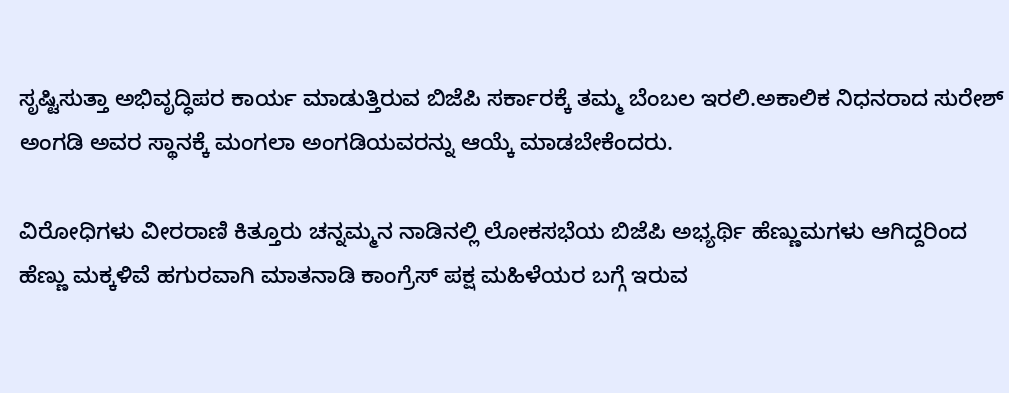ಸೃಷ್ಟಿಸುತ್ತಾ ಅಭಿವೃದ್ಧಿಪರ ಕಾರ್ಯ ಮಾಡುತ್ತಿರುವ ಬಿಜೆಪಿ ಸರ್ಕಾರಕ್ಕೆ ತಮ್ಮ ಬೆಂಬಲ ಇರಲಿ.ಅಕಾಲಿಕ ನಿಧನರಾದ ಸುರೇಶ್ ಅಂಗಡಿ ಅವರ ಸ್ಥಾನಕ್ಕೆ ಮಂಗಲಾ ಅಂಗಡಿಯವರನ್ನು ಆಯ್ಕೆ ಮಾಡಬೇಕೆಂದರು.

ವಿರೋಧಿಗಳು ವೀರರಾಣಿ ಕಿತ್ತೂರು ಚನ್ನಮ್ಮನ ನಾಡಿನಲ್ಲಿ ಲೋಕಸಭೆಯ ಬಿಜೆಪಿ ಅಭ್ಯರ್ಥಿ ಹೆಣ್ಣುಮಗಳು ಆಗಿದ್ದರಿಂದ ಹೆಣ್ಣು ಮಕ್ಕಳಿವೆ ಹಗುರವಾಗಿ ಮಾತನಾಡಿ ಕಾಂಗ್ರೆಸ್ ಪಕ್ಷ ಮಹಿಳೆಯರ ಬಗ್ಗೆ ಇರುವ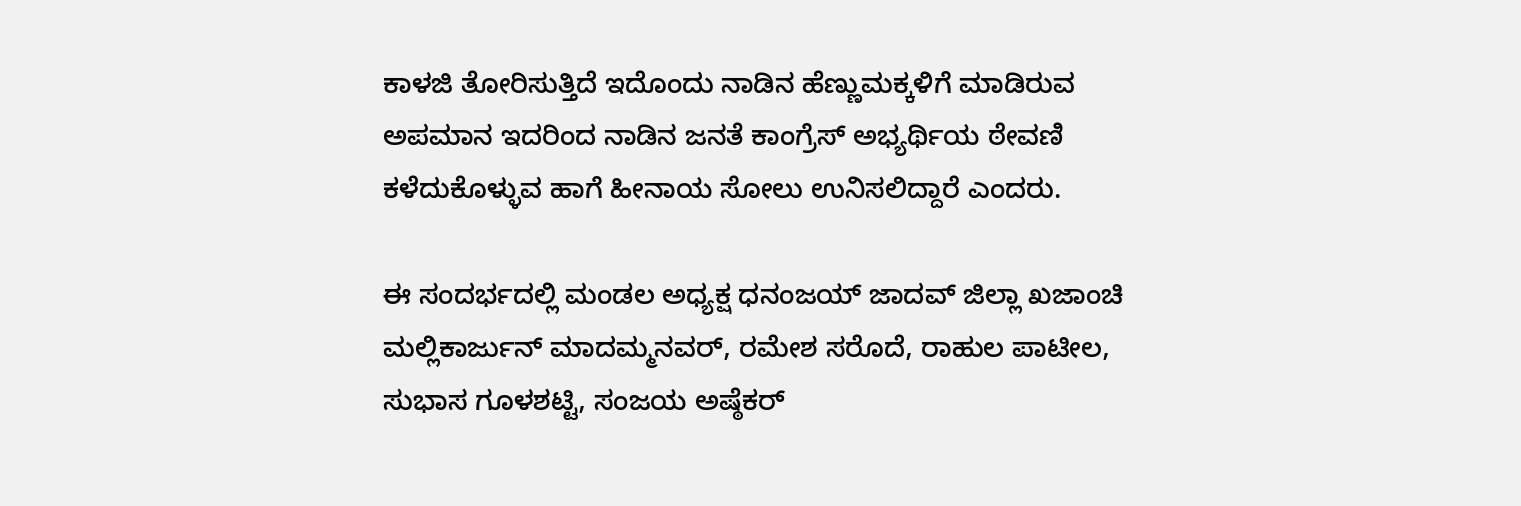ಕಾಳಜಿ ತೋರಿಸುತ್ತಿದೆ ಇದೊಂದು ನಾಡಿನ ಹೆಣ್ಣುಮಕ್ಕಳಿಗೆ ಮಾಡಿರುವ ಅಪಮಾನ ಇದರಿಂದ ನಾಡಿನ ಜನತೆ ಕಾಂಗ್ರೆಸ್ ಅಭ್ಯರ್ಥಿಯ ಠೇವಣಿ ಕಳೆದುಕೊಳ್ಳುವ ಹಾಗೆ ಹೀನಾಯ ಸೋಲು ಉನಿಸಲಿದ್ದಾರೆ ಎಂದರು.

ಈ ಸಂದರ್ಭದಲ್ಲಿ ಮಂಡಲ ಅಧ್ಯಕ್ಷ ಧನಂಜಯ್ ಜಾದವ್ ಜಿಲ್ಲಾ ಖಜಾಂಚಿ ಮಲ್ಲಿಕಾರ್ಜುನ್ ಮಾದಮ್ಮನವರ್, ರಮೇಶ ಸರೊದೆ, ರಾಹುಲ ಪಾಟೀಲ, ಸುಭಾಸ ಗೂಳಶಟ್ಟಿ, ಸಂಜಯ ಅಷ್ಠೆಕರ್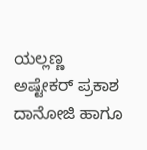ಯಲ್ಲಣ್ಣ ಅಷ್ಟೇಕರ್ ಪ್ರಕಾಶ ದಾನೋಜಿ ಹಾಗೂ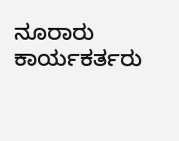ನೂರಾರು ಕಾರ್ಯಕರ್ತರು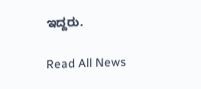ಇದ್ದರು.

Read All News